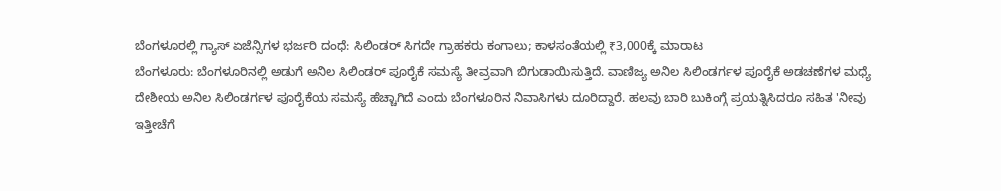ಬೆಂಗಳೂರಲ್ಲಿ ಗ್ಯಾಸ್ ಏಜೆನ್ಸಿಗಳ ಭರ್ಜರಿ ದಂಧೆ: ಸಿಲಿಂಡರ್ ಸಿಗದೇ ಗ್ರಾಹಕರು ಕಂಗಾಲು; ಕಾಳಸಂತೆಯಲ್ಲಿ ₹3,000ಕ್ಕೆ ಮಾರಾಟ
ಬೆಂಗಳೂರು: ಬೆಂಗಳೂರಿನಲ್ಲಿ ಅಡುಗೆ ಅನಿಲ ಸಿಲಿಂಡರ್ ಪೂರೈಕೆ ಸಮಸ್ಯೆ ತೀವ್ರವಾಗಿ ಬಿಗುಡಾಯಿಸುತ್ತಿದೆ. ವಾಣಿಜ್ಯ ಅನಿಲ ಸಿಲಿಂಡರ್ಗಳ ಪೂರೈಕೆ ಅಡಚಣೆಗಳ ಮಧ್ಯೆ ದೇಶೀಯ ಅನಿಲ ಸಿಲಿಂಡರ್ಗಳ ಪೂರೈಕೆಯ ಸಮಸ್ಯೆ ಹೆಚ್ಚಾಗಿದೆ ಎಂದು ಬೆಂಗಳೂರಿನ ನಿವಾಸಿಗಳು ದೂರಿದ್ದಾರೆ. ಹಲವು ಬಾರಿ ಬುಕಿಂಗ್ಗೆ ಪ್ರಯತ್ನಿಸಿದರೂ ಸಹಿತ 'ನೀವು ಇತ್ತೀಚೆಗೆ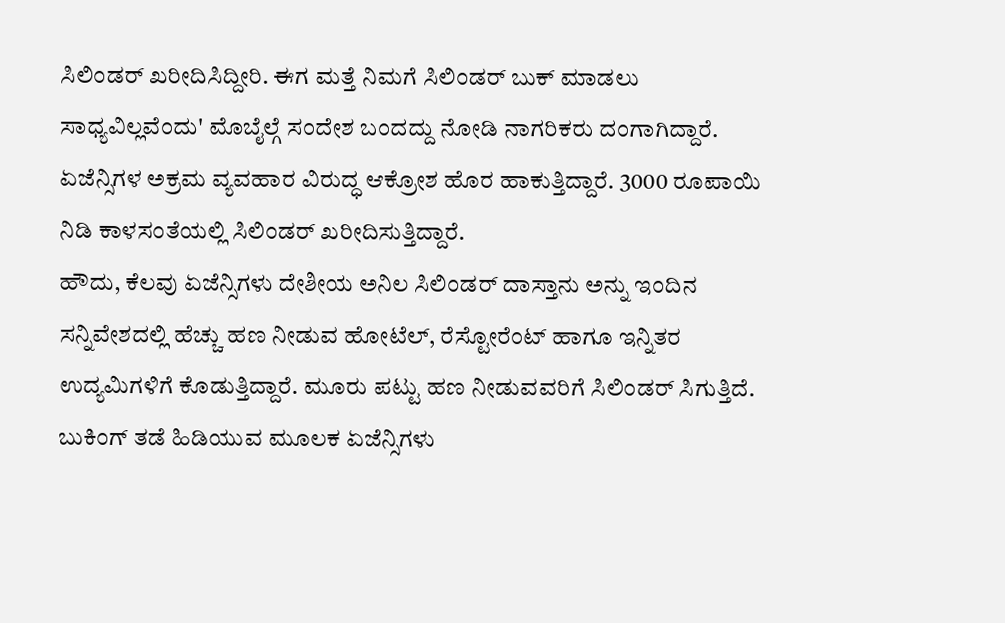ಸಿಲಿಂಡರ್ ಖರೀದಿಸಿದ್ದೀರಿ. ಈಗ ಮತ್ತೆ ನಿಮಗೆ ಸಿಲಿಂಡರ್ ಬುಕ್ ಮಾಡಲು ಸಾಧ್ಯವಿಲ್ಲವೆಂದು' ಮೊಬೈಲ್ಗೆ ಸಂದೇಶ ಬಂದದ್ದು ನೋಡಿ ನಾಗರಿಕರು ದಂಗಾಗಿದ್ದಾರೆ. ಏಜೆನ್ಸಿಗಳ ಅಕ್ರಮ ವ್ಯವಹಾರ ವಿರುದ್ಧ ಆಕ್ರೋಶ ಹೊರ ಹಾಕುತ್ತಿದ್ದಾರೆ. 3000 ರೂಪಾಯಿ ನಿಡಿ ಕಾಳಸಂತೆಯಲ್ಲಿ ಸಿಲಿಂಡರ್ ಖರೀದಿಸುತ್ತಿದ್ದಾರೆ.
ಹೌದು, ಕೆಲವು ಏಜೆನ್ಸಿಗಳು ದೇಶೀಯ ಅನಿಲ ಸಿಲಿಂಡರ್ ದಾಸ್ತಾನು ಅನ್ನು ಇಂದಿನ ಸನ್ನಿವೇಶದಲ್ಲಿ ಹೆಚ್ಚು ಹಣ ನೀಡುವ ಹೋಟೆಲ್, ರೆಸ್ಟೋರೆಂಟ್ ಹಾಗೂ ಇನ್ನಿತರ ಉದ್ಯಮಿಗಳಿಗೆ ಕೊಡುತ್ತಿದ್ದಾರೆ. ಮೂರು ಪಟ್ಟು ಹಣ ನೀಡುವವರಿಗೆ ಸಿಲಿಂಡರ್ ಸಿಗುತ್ತಿದೆ. ಬುಕಿಂಗ್ ತಡೆ ಹಿಡಿಯುವ ಮೂಲಕ ಏಜೆನ್ಸಿಗಳು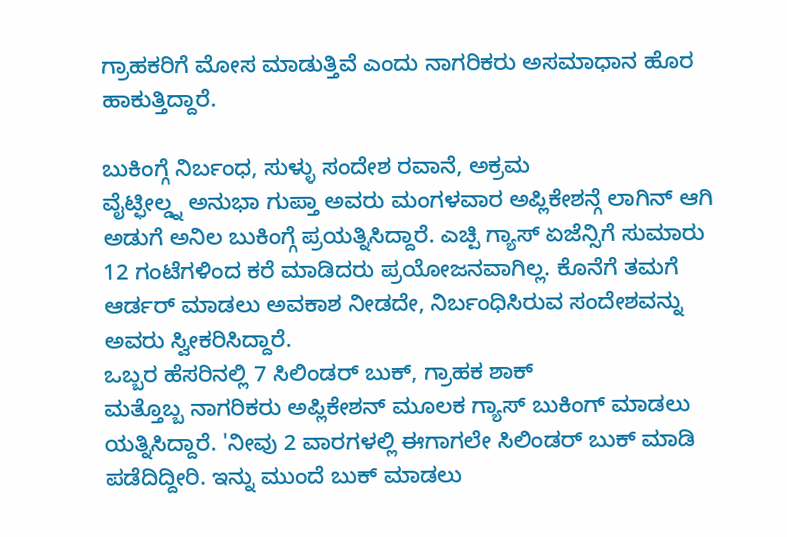ಗ್ರಾಹಕರಿಗೆ ಮೋಸ ಮಾಡುತ್ತಿವೆ ಎಂದು ನಾಗರಿಕರು ಅಸಮಾಧಾನ ಹೊರ ಹಾಕುತ್ತಿದ್ದಾರೆ.

ಬುಕಿಂಗ್ಗೆ ನಿರ್ಬಂಧ, ಸುಳ್ಳು ಸಂದೇಶ ರವಾನೆ, ಅಕ್ರಮ
ವೈಟ್ಫೀಲ್ಡ್ನ ಅನುಭಾ ಗುಪ್ತಾ ಅವರು ಮಂಗಳವಾರ ಅಪ್ಲಿಕೇಶನ್ಗೆ ಲಾಗಿನ್ ಆಗಿ ಅಡುಗೆ ಅನಿಲ ಬುಕಿಂಗ್ಗೆ ಪ್ರಯತ್ನಿಸಿದ್ದಾರೆ. ಎಚ್ಪಿ ಗ್ಯಾಸ್ ಏಜೆನ್ಸಿಗೆ ಸುಮಾರು 12 ಗಂಟೆಗಳಿಂದ ಕರೆ ಮಾಡಿದರು ಪ್ರಯೋಜನವಾಗಿಲ್ಲ. ಕೊನೆಗೆ ತಮಗೆ ಆರ್ಡರ್ ಮಾಡಲು ಅವಕಾಶ ನೀಡದೇ, ನಿರ್ಬಂಧಿಸಿರುವ ಸಂದೇಶವನ್ನು ಅವರು ಸ್ವೀಕರಿಸಿದ್ದಾರೆ.
ಒಬ್ಬರ ಹೆಸರಿನಲ್ಲಿ 7 ಸಿಲಿಂಡರ್ ಬುಕ್, ಗ್ರಾಹಕ ಶಾಕ್
ಮತ್ತೊಬ್ಬ ನಾಗರಿಕರು ಅಪ್ಲಿಕೇಶನ್ ಮೂಲಕ ಗ್ಯಾಸ್ ಬುಕಿಂಗ್ ಮಾಡಲು ಯತ್ನಿಸಿದ್ದಾರೆ. 'ನೀವು 2 ವಾರಗಳಲ್ಲಿ ಈಗಾಗಲೇ ಸಿಲಿಂಡರ್ ಬುಕ್ ಮಾಡಿ ಪಡೆದಿದ್ದೀರಿ. ಇನ್ನು ಮುಂದೆ ಬುಕ್ ಮಾಡಲು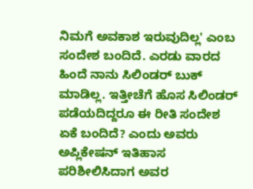ನಿಮಗೆ ಅವಕಾಶ ಇರುವುದಿಲ್ಲ' ಎಂಬ ಸಂದೇಶ ಬಂದಿದೆ. ಎರಡು ವಾರದ ಹಿಂದೆ ನಾನು ಸಿಲಿಂಡರ್ ಬುಕ್ ಮಾಡಿಲ್ಲ. ಇತ್ತೀಚೆಗೆ ಹೊಸ ಸಿಲಿಂಡರ್ ಪಡೆಯದಿದ್ದರೂ ಈ ರೀತಿ ಸಂದೇಶ ಏಕೆ ಬಂದಿದೆ? ಎಂದು ಅವರು ಅಪ್ಲಿಕೇಷನ್ ಇತಿಹಾಸ ಪರಿಶೀಲಿಸಿದಾಗ ಅವರ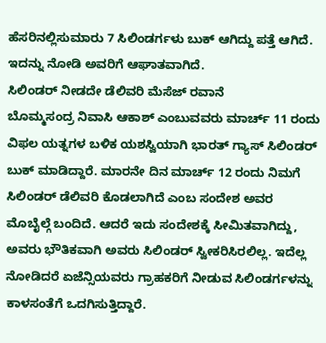ಹೆಸರಿನಲ್ಲಿಸುಮಾರು 7 ಸಿಲಿಂಡರ್ಗಳು ಬುಕ್ ಆಗಿದ್ದು ಪತ್ತೆ ಆಗಿದೆ. ಇದನ್ನು ನೋಡಿ ಅವರಿಗೆ ಆಘಾತವಾಗಿದೆ.
ಸಿಲಿಂಡರ್ ನೀಡದೇ ಡೆಲಿವರಿ ಮೆಸೆಜ್ ರವಾನೆ
ಬೊಮ್ಮಸಂದ್ರ ನಿವಾಸಿ ಆಕಾಶ್ ಎಂಬುವವರು ಮಾರ್ಚ್ 11 ರಂದು ವಿಫಲ ಯತ್ನಗಳ ಬಳಿಕ ಯಶಸ್ವಿಯಾಗಿ ಭಾರತ್ ಗ್ಯಾಸ್ ಸಿಲಿಂಡರ್ ಬುಕ್ ಮಾಡಿದ್ದಾರೆ. ಮಾರನೇ ದಿನ ಮಾರ್ಚ್ 12 ರಂದು ನಿಮಗೆ ಸಿಲಿಂಡರ್ ಡೆಲಿವರಿ ಕೊಡಲಾಗಿದೆ ಎಂಬ ಸಂದೇಶ ಅವರ ಮೊಬೈಲ್ಗೆ ಬಂದಿದೆ. ಆದರೆ ಇದು ಸಂದೇಶಕ್ಕೆ ಸೀಮಿತವಾಗಿದ್ದು, ಅವರು ಭೌತಿಕವಾಗಿ ಅವರು ಸಿಲಿಂಡರ್ ಸ್ವೀಕರಿಸಿರಲಿಲ್ಲ. ಇದೆಲ್ಲ ನೋಡಿದರೆ ಏಜೆನ್ಸಿಯವರು ಗ್ರಾಹಕರಿಗೆ ನೀಡುವ ಸಿಲಿಂಡರ್ಗಳನ್ನು ಕಾಳಸಂತೆಗೆ ಒದಗಿಸುತ್ತಿದ್ದಾರೆ.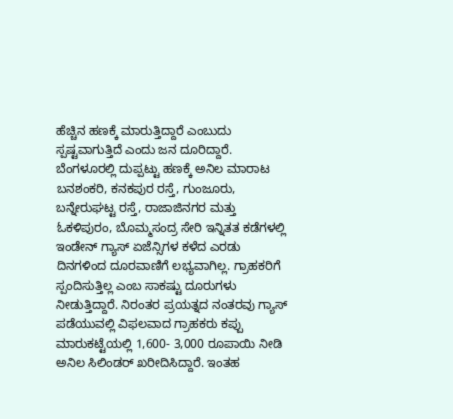ಹೆಚ್ಚಿನ ಹಣಕ್ಕೆ ಮಾರುತ್ತಿದ್ದಾರೆ ಎಂಬುದು ಸ್ಪಷ್ಟವಾಗುತ್ತಿದೆ ಎಂದು ಜನ ದೂರಿದ್ದಾರೆ.
ಬೆಂಗಳೂರಲ್ಲಿ ದುಪ್ಪಟ್ಟು ಹಣಕ್ಕೆ ಅನಿಲ ಮಾರಾಟ
ಬನಶಂಕರಿ, ಕನಕಪುರ ರಸ್ತೆ, ಗುಂಜೂರು, ಬನ್ನೇರುಘಟ್ಟ ರಸ್ತೆ, ರಾಜಾಜಿನಗರ ಮತ್ತು ಓಕಳಿಪುರಂ, ಬೊಮ್ಮಸಂದ್ರ ಸೇರಿ ಇನ್ನಿತತ ಕಡೆಗಳಲ್ಲಿ ಇಂಡೇನ್ ಗ್ಯಾಸ್ ಏಜೆನ್ಸಿಗಳ ಕಳೆದ ಎರಡು ದಿನಗಳಿಂದ ದೂರವಾಣಿಗೆ ಲಭ್ಯವಾಗಿಲ್ಲ. ಗ್ರಾಹಕರಿಗೆ ಸ್ಪಂದಿಸುತ್ತಿಲ್ಲ ಎಂಬ ಸಾಕಷ್ಟು ದೂರುಗಳು ನೀಡುತ್ತಿದ್ದಾರೆ. ನಿರಂತರ ಪ್ರಯತ್ನದ ನಂತರವು ಗ್ಯಾಸ್ ಪಡೆಯುವಲ್ಲಿ ವಿಫಲವಾದ ಗ್ರಾಹಕರು ಕಪ್ಪು ಮಾರುಕಟ್ಟೆಯಲ್ಲಿ 1,600- 3,000 ರೂಪಾಯಿ ನೀಡಿ ಅನಿಲ ಸಿಲಿಂಡರ್ ಖರೀದಿಸಿದ್ದಾರೆ. ಇಂತಹ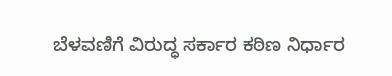ಬೆಳವಣಿಗೆ ವಿರುದ್ಧ ಸರ್ಕಾರ ಕಠಿಣ ನಿರ್ಧಾರ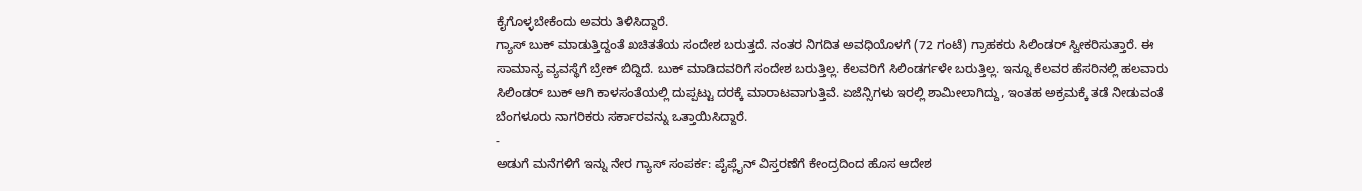ಕೈಗೊಳ್ಳಬೇಕೆಂದು ಅವರು ತಿಳಿಸಿದ್ದಾರೆ.
ಗ್ಯಾಸ್ ಬುಕ್ ಮಾಡುತ್ತಿದ್ದಂತೆ ಖಚಿತತೆಯ ಸಂದೇಶ ಬರುತ್ತದೆ. ನಂತರ ನಿಗದಿತ ಅವಧಿಯೊಳಗೆ (72 ಗಂಟೆ) ಗ್ರಾಹಕರು ಸಿಲಿಂಡರ್ ಸ್ವೀಕರಿಸುತ್ತಾರೆ. ಈ ಸಾಮಾನ್ಯ ವ್ಯವಸ್ಥೆಗೆ ಬ್ರೇಕ್ ಬಿದ್ದಿದೆ. ಬುಕ್ ಮಾಡಿದವರಿಗೆ ಸಂದೇಶ ಬರುತ್ತಿಲ್ಲ. ಕೆಲವರಿಗೆ ಸಿಲಿಂಡರ್ಗಳೇ ಬರುತ್ತಿಲ್ಲ. ಇನ್ನೂ ಕೆಲವರ ಹೆಸರಿನಲ್ಲಿ ಹಲವಾರು ಸಿಲಿಂಡರ್ ಬುಕ್ ಆಗಿ ಕಾಳಸಂತೆಯಲ್ಲಿ ದುಪ್ಪಟ್ಟು ದರಕ್ಕೆ ಮಾರಾಟವಾಗುತ್ತಿವೆ. ಏಜೆನ್ಸಿಗಳು ಇರಲ್ಲಿ ಶಾಮೀಲಾಗಿದ್ದು, ಇಂತಹ ಅಕ್ರಮಕ್ಕೆ ತಡೆ ನೀಡುವಂತೆ ಬೆಂಗಳೂರು ನಾಗರಿಕರು ಸರ್ಕಾರವನ್ನು ಒತ್ತಾಯಿಸಿದ್ದಾರೆ.
-
ಅಡುಗೆ ಮನೆಗಳಿಗೆ ಇನ್ನು ನೇರ ಗ್ಯಾಸ್ ಸಂಪರ್ಕ: ಪೈಪ್ಲೈನ್ ವಿಸ್ತರಣೆಗೆ ಕೇಂದ್ರದಿಂದ ಹೊಸ ಆದೇಶ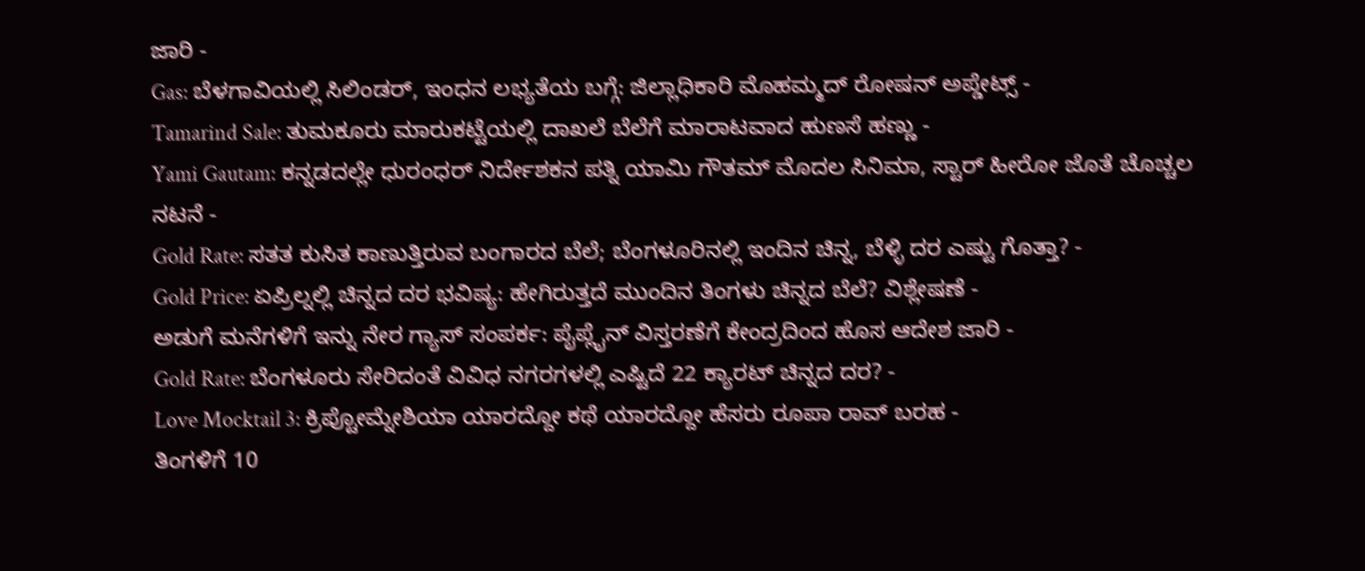ಜಾರಿ -
Gas: ಬೆಳಗಾವಿಯಲ್ಲಿ ಸಿಲಿಂಡರ್, ಇಂಧನ ಲಭ್ಯತೆಯ ಬಗ್ಗೆ: ಜಿಲ್ಲಾಧಿಕಾರಿ ಮೊಹಮ್ಮದ್ ರೋಷನ್ ಅಪ್ಡೇಟ್ಸ್ -
Tamarind Sale: ತುಮಕೂರು ಮಾರುಕಟ್ಟೆಯಲ್ಲಿ ದಾಖಲೆ ಬೆಲೆಗೆ ಮಾರಾಟವಾದ ಹುಣಸೆ ಹಣ್ಣು -
Yami Gautam: ಕನ್ನಡದಲ್ಲೇ ಧುರಂಧರ್ ನಿರ್ದೇಶಕನ ಪತ್ನಿ ಯಾಮಿ ಗೌತಮ್ ಮೊದಲ ಸಿನಿಮಾ, ಸ್ಟಾರ್ ಹೀರೋ ಜೊತೆ ಚೊಚ್ಚಲ ನಟನೆ -
Gold Rate: ಸತತ ಕುಸಿತ ಕಾಣುತ್ತಿರುವ ಬಂಗಾರದ ಬೆಲೆ; ಬೆಂಗಳೂರಿನಲ್ಲಿ ಇಂದಿನ ಚಿನ್ನ, ಬೆಳ್ಳಿ ದರ ಎಷ್ಟು ಗೊತ್ತಾ? -
Gold Price: ಏಪ್ರಿಲ್ನಲ್ಲಿ ಚಿನ್ನದ ದರ ಭವಿಷ್ಯ: ಹೇಗಿರುತ್ತದೆ ಮುಂದಿನ ತಿಂಗಳು ಚಿನ್ನದ ಬೆಲೆ? ವಿಶ್ಲೇಷಣೆ -
ಅಡುಗೆ ಮನೆಗಳಿಗೆ ಇನ್ನು ನೇರ ಗ್ಯಾಸ್ ಸಂಪರ್ಕ: ಪೈಪ್ಲೈನ್ ವಿಸ್ತರಣೆಗೆ ಕೇಂದ್ರದಿಂದ ಹೊಸ ಆದೇಶ ಜಾರಿ -
Gold Rate: ಬೆಂಗಳೂರು ಸೇರಿದಂತೆ ವಿವಿಧ ನಗರಗಳಲ್ಲಿ ಎಷ್ಟಿದೆ 22 ಕ್ಯಾರಟ್ ಚಿನ್ನದ ದರ? -
Love Mocktail 3: ಕ್ರಿಪ್ಟೋಮ್ನೇಶಿಯಾ ಯಾರದ್ದೋ ಕಥೆ ಯಾರದ್ದೋ ಹೆಸರು ರೂಪಾ ರಾವ್ ಬರಹ -
ತಿಂಗಳಿಗೆ 10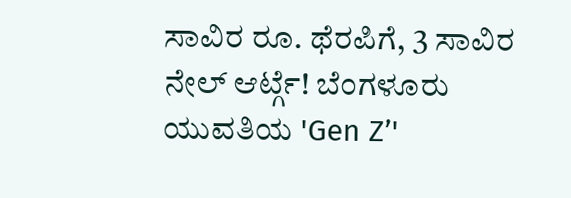ಸಾವಿರ ರೂ. ಥೆರಪಿಗೆ, 3 ಸಾವಿರ ನೇಲ್ ಆರ್ಟ್ಗೆ! ಬೆಂಗಳೂರು ಯುವತಿಯ 'Gen Z’'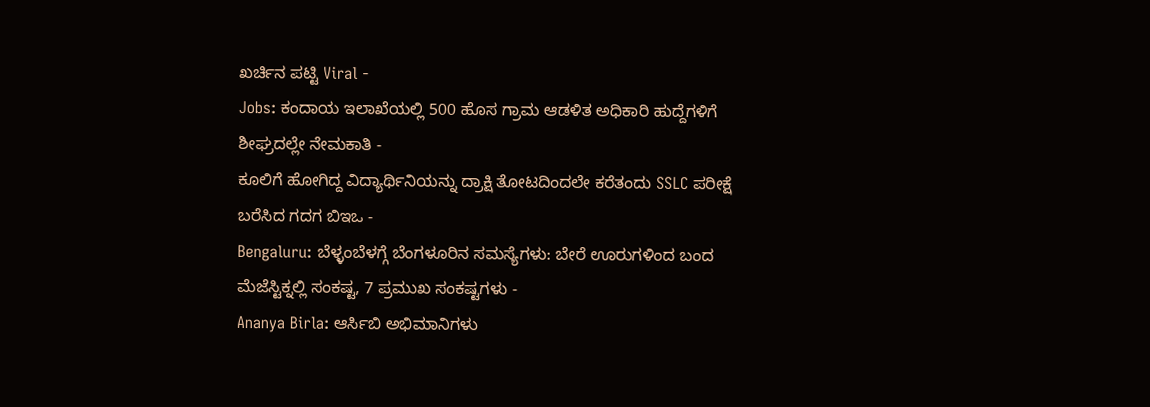ಖರ್ಚಿನ ಪಟ್ಟಿ Viral -
Jobs: ಕಂದಾಯ ಇಲಾಖೆಯಲ್ಲಿ 500 ಹೊಸ ಗ್ರಾಮ ಆಡಳಿತ ಅಧಿಕಾರಿ ಹುದ್ದೆಗಳಿಗೆ ಶೀಘ್ರದಲ್ಲೇ ನೇಮಕಾತಿ -
ಕೂಲಿಗೆ ಹೋಗಿದ್ದ ವಿದ್ಯಾರ್ಥಿನಿಯನ್ನು ದ್ರಾಕ್ಷಿ ತೋಟದಿಂದಲೇ ಕರೆತಂದು SSLC ಪರೀಕ್ಷೆ ಬರೆಸಿದ ಗದಗ ಬಿಇಒ -
Bengaluru: ಬೆಳ್ಳಂಬೆಳಗ್ಗೆ ಬೆಂಗಳೂರಿನ ಸಮಸ್ಯೆಗಳು: ಬೇರೆ ಊರುಗಳಿಂದ ಬಂದ ಮೆಜೆಸ್ಟಿಕ್ನಲ್ಲಿ ಸಂಕಷ್ಟ, 7 ಪ್ರಮುಖ ಸಂಕಷ್ಟಗಳು -
Ananya Birla: ಆರ್ಸಿಬಿ ಅಭಿಮಾನಿಗಳು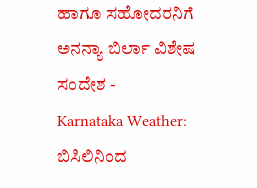ಹಾಗೂ ಸಹೋದರನಿಗೆ ಅನನ್ಯಾ ಬಿರ್ಲಾ ವಿಶೇಷ ಸಂದೇಶ -
Karnataka Weather: ಬಿಸಿಲಿನಿಂದ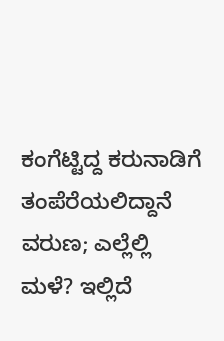ಕಂಗೆಟ್ಟಿದ್ದ ಕರುನಾಡಿಗೆ ತಂಪೆರೆಯಲಿದ್ದಾನೆ ವರುಣ; ಎಲ್ಲೆಲ್ಲಿ ಮಳೆ? ಇಲ್ಲಿದೆ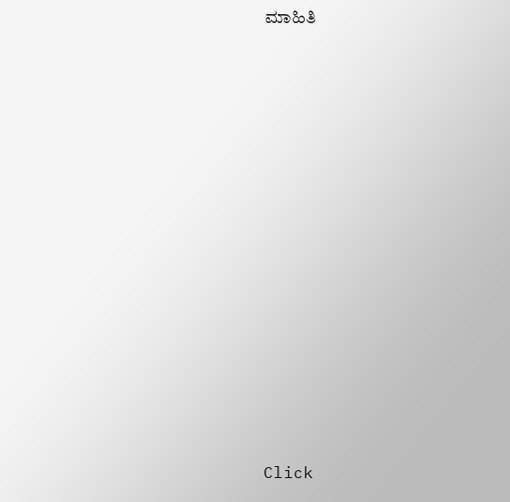ಮಾಹಿತಿ














Click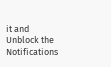it and Unblock the Notifications